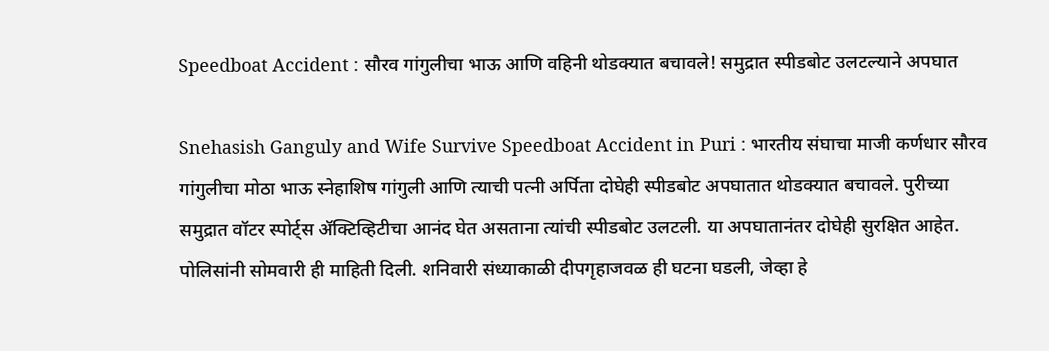Speedboat Accident : सौरव गांगुलीचा भाऊ आणि वहिनी थोडक्यात बचावले! समुद्रात स्पीडबोट उलटल्याने अपघात

Snehasish Ganguly and Wife Survive Speedboat Accident in Puri : भारतीय संघाचा माजी कर्णधार सौरव गांगुलीचा मोठा भाऊ स्नेहाशिष गांगुली आणि त्याची पत्नी अर्पिता दोघेही स्पीडबोट अपघातात थोडक्यात बचावले. पुरीच्या समुद्रात वॉटर स्पोर्ट्स ॲक्टिव्हिटीचा आनंद घेत असताना त्यांची स्पीडबोट उलटली. या अपघातानंतर दोघेही सुरक्षित आहेत. पोलिसांनी सोमवारी ही माहिती दिली. शनिवारी संध्याकाळी दीपगृहाजवळ ही घटना घडली, जेव्हा हे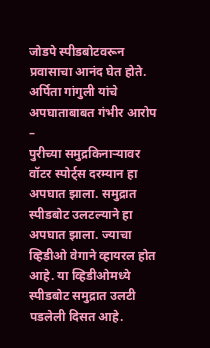जोडपे स्पीडबोटवरून प्रवासाचा आनंद घेत होते.
अर्पिता गांगुली यांचे अपघाताबाबत गंभीर आरोप –
पुरीच्या समुद्रकिनाऱ्यावर वॉटर स्पोर्ट्स दरम्यान हा अपघात झाला. समुद्रात स्पीडबोट उलटल्याने हा अपघात झाला. ज्याचा व्हिडीओ वेगाने व्हायरल होत आहे. या व्हिडीओमध्ये स्पीडबोट समुद्रात उलटी पडलेली दिसत आहे.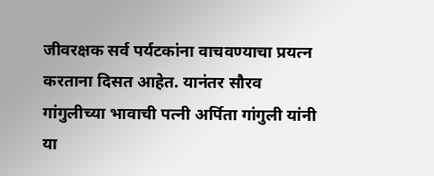जीवरक्षक सर्व पर्यटकांना वाचवण्याचा प्रयत्न करताना दिसत आहेत. यानंतर सौरव गांगुलीच्या भावाची पत्नी अर्पिता गांगुली यांनी या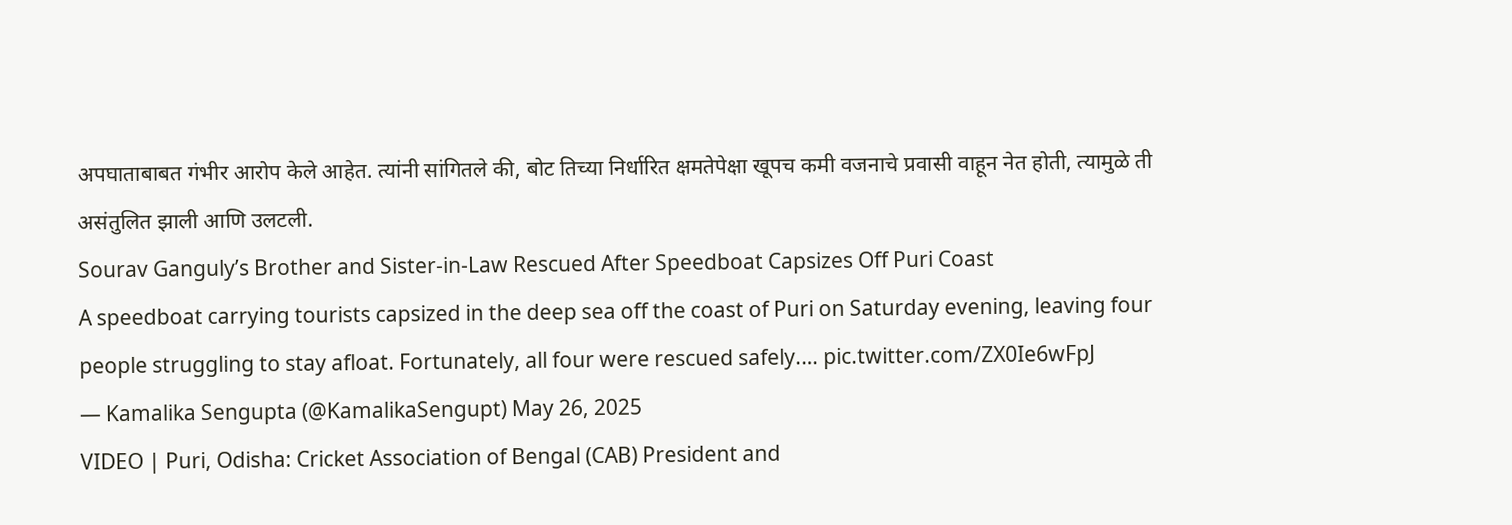अपघाताबाबत गंभीर आरोप केले आहेत. त्यांनी सांगितले की, बोट तिच्या निर्धारित क्षमतेपेक्षा खूपच कमी वजनाचे प्रवासी वाहून नेत होती, त्यामुळे ती असंतुलित झाली आणि उलटली.
Sourav Ganguly’s Brother and Sister-in-Law Rescued After Speedboat Capsizes Off Puri Coast
A speedboat carrying tourists capsized in the deep sea off the coast of Puri on Saturday evening, leaving four people struggling to stay afloat. Fortunately, all four were rescued safely.… pic.twitter.com/ZX0Ie6wFpJ
— Kamalika Sengupta (@KamalikaSengupt) May 26, 2025
VIDEO | Puri, Odisha: Cricket Association of Bengal (CAB) President and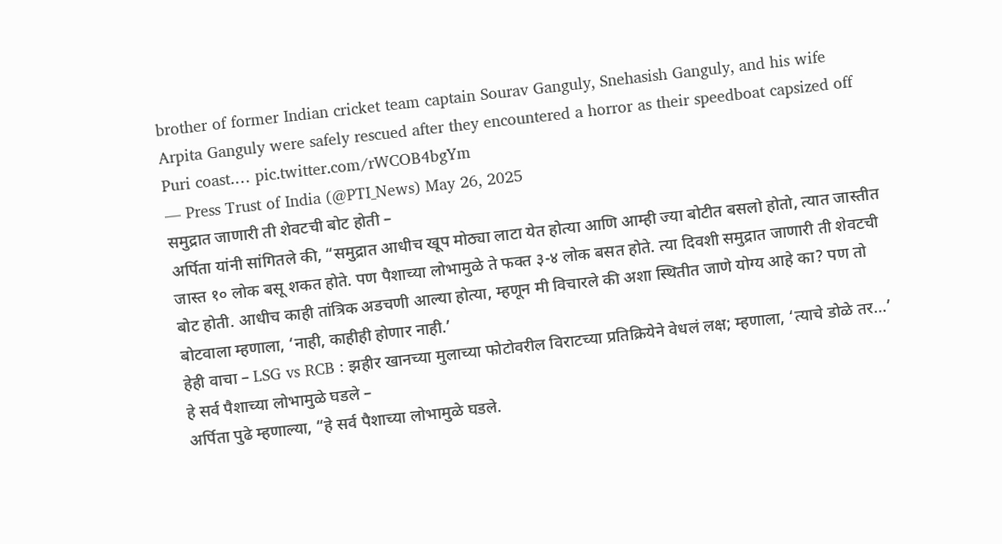brother of former Indian cricket team captain Sourav Ganguly, Snehasish Ganguly, and his wife Arpita Ganguly were safely rescued after they encountered a horror as their speedboat capsized off Puri coast.… pic.twitter.com/rWCOB4bgYm
— Press Trust of India (@PTI_News) May 26, 2025
समुद्रात जाणारी ती शेवटची बोट होती –
अर्पिता यांनी सांगितले की, “समुद्रात आधीच खूप मोठ्या लाटा येत होत्या आणि आम्ही ज्या बोटीत बसलो होतो, त्यात जास्तीत जास्त १० लोक बसू शकत होते. पण पैशाच्या लोभामुळे ते फक्त ३-४ लोक बसत होते. त्या दिवशी समुद्रात जाणारी ती शेवटची बोट होती. आधीच काही तांत्रिक अडचणी आल्या होत्या, म्हणून मी विचारले की अशा स्थितीत जाणे योग्य आहे का? पण तो बोटवाला म्हणाला, ‘नाही, काहीही होणार नाही.’
हेही वाचा – LSG vs RCB : झहीर खानच्या मुलाच्या फोटोवरील विराटच्या प्रतिक्रियेने वेधलं लक्ष; म्हणाला, ‘त्याचे डोळे तर…’
हे सर्व पैशाच्या लोभामुळे घडले –
अर्पिता पुढे म्हणाल्या, “हे सर्व पैशाच्या लोभामुळे घडले.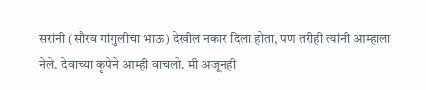सरांनी (सौरव गांगुलीचा भाऊ) देखील नकार दिला होता, पण तरीही त्यांनी आम्हाला नेले. देवाच्या कृपेने आम्ही वाचलो. मी अजूनही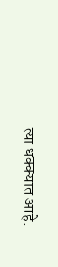त्या धक्क्यात आहे.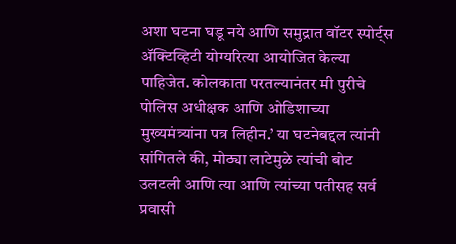अशा घटना घडू नये आणि समुद्रात वॉटर स्पोर्ट्स ॲक्टिव्हिटी योग्यरित्या आयोजित केल्या पाहिजेत. कोलकाता परतल्यानंतर मी पुरीचे पोलिस अधीक्षक आणि ओडिशाच्या मुख्यमंत्र्यांना पत्र लिहीन.’ या घटनेबद्दल त्यांनी सांगितले की, मोठ्या लाटेमुळे त्यांची बोट उलटली आणि त्या आणि त्यांच्या पतीसह सर्व प्रवासी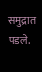समुद्रात पडले.